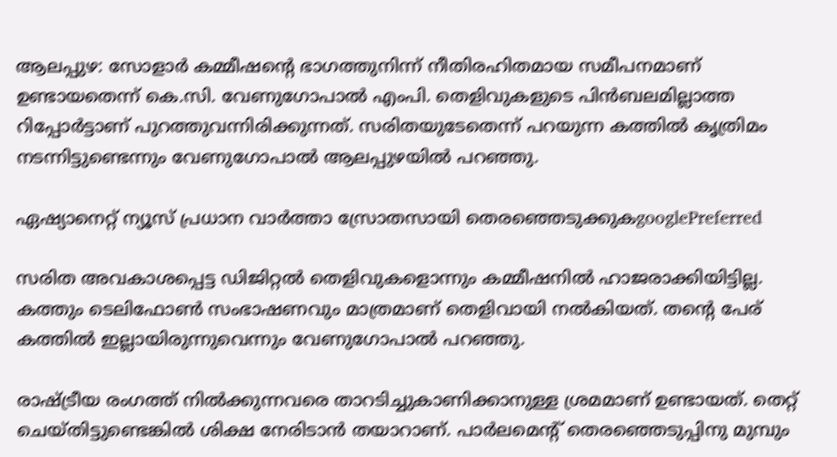ആലപ്പുഴ: സോളാര്‍ കമ്മീഷന്‍റെ ഭാഗത്തുനിന്ന് നീതിരഹിതമായ സമീപനമാണ് ഉണ്ടായതെന്ന് കെ.സി. വേണുഗോപാല്‍ എംപി. തെളിവുകളുടെ പിന്‍ബലമില്ലാത്ത റിപ്പോര്‍ട്ടാണ് പുറത്തുവന്നിരിക്കുന്നത്. സരിതയുടേതെന്ന് പറയുന്ന കത്തില്‍ കൃത്രിമം നടന്നിട്ടുണ്ടെന്നും വേണുഗോപാൽ ആലപ്പുഴയിൽ പറഞ്ഞു.

ഏഷ്യാനെറ്റ് ന്യൂസ് പ്രധാന വാർത്താ സ്രോതസായി തെരഞ്ഞെടുക്കുകgooglePreferred

സരിത അവകാശപ്പെട്ട ഡിജിറ്റല്‍ തെളിവുകളൊന്നും കമ്മീഷനില്‍ ഹാജരാക്കിയിട്ടില്ല. കത്തും ടെലിഫോണ്‍ സംഭാഷണവും മാത്രമാണ് തെളിവായി നല്‍കിയത്. തന്‍റെ പേര് കത്തില്‍ ഇല്ലായിരുന്നുവെന്നും വേണുഗോപാല്‍ പറഞ്ഞു.

രാഷ്ട്രീയ രംഗത്ത് നില്‍ക്കുന്നവരെ താറടിച്ചുകാണിക്കാനുള്ള ശ്രമമാണ് ഉണ്ടായത്. തെറ്റ് ചെയ്തിട്ടുണ്ടെങ്കില്‍ ശിക്ഷ നേരിടാന്‍ തയാറാണ്. പാര്‍ലമെന്‍റ് തെരഞ്ഞെടുപ്പിനു മുമ്പും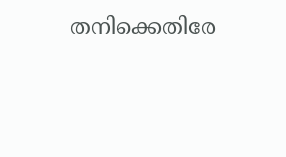തനിക്കെതിരേ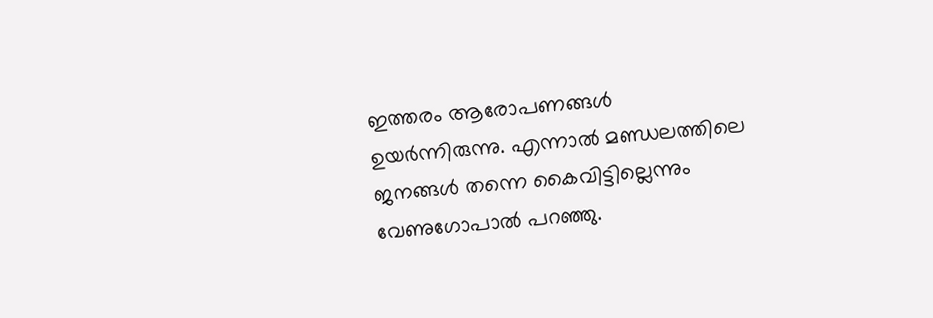ഇത്തരം ആരോപണങ്ങള്‍ ഉയർന്നിരുന്നു. എന്നാല്‍ മണ്ഡലത്തിലെ ജനങ്ങള്‍ തന്നെ കൈവിട്ടില്ലെന്നും വേണുഗോപാല്‍ പറഞ്ഞു.